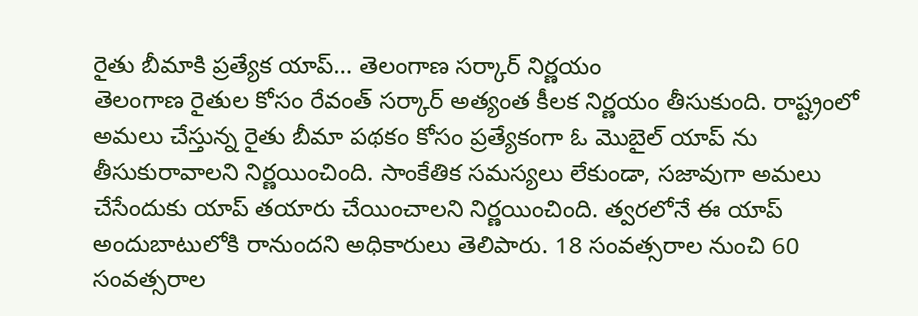రైతు బీమాకి ప్రత్యేక యాప్… తెలంగాణ సర్కార్ నిర్ణయం
తెలంగాణ రైతుల కోసం రేవంత్ సర్కార్ అత్యంత కీలక నిర్ణయం తీసుకుంది. రాష్ట్రంలో అమలు చేస్తున్న రైతు బీమా పథకం కోసం ప్రత్యేకంగా ఓ మొబైల్ యాప్ ను తీసుకురావాలని నిర్ణయించింది. సాంకేతిక సమస్యలు లేకుండా, సజావుగా అమలు చేసేందుకు యాప్ తయారు చేయించాలని నిర్ణయించింది. త్వరలోనే ఈ యాప్ అందుబాటులోకి రానుందని అధికారులు తెలిపారు. 18 సంవత్సరాల నుంచి 60 సంవత్సరాల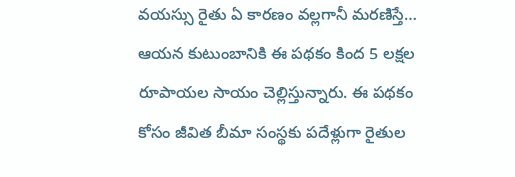వయస్సు రైతు ఏ కారణం వల్లగానీ మరణిస్తే… ఆయన కుటుంబానికి ఈ పథకం కింద 5 లక్షల రూపాయల సాయం చెల్లిస్తున్నారు. ఈ పథకం కోసం జీవిత బీమా సంస్థకు పదేళ్లుగా రైతుల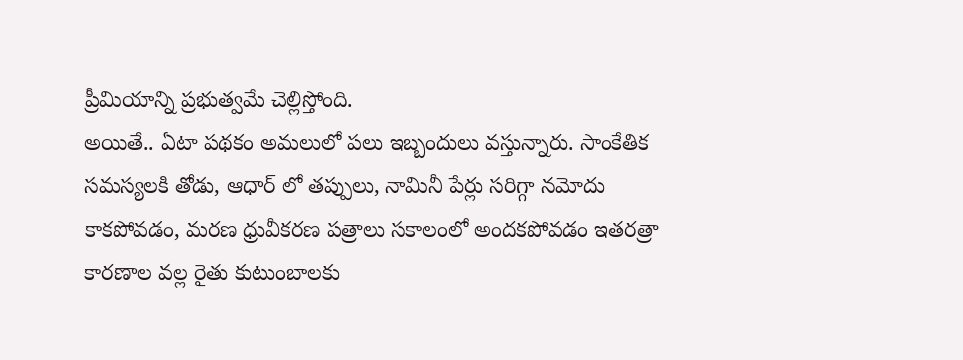ప్రీమియాన్ని ప్రభుత్వమే చెల్లిస్తోంది.
అయితే.. ఏటా పథకం అమలులో పలు ఇబ్బందులు వస్తున్నారు. సాంకేతిక సమస్యలకి తోడు, ఆధార్ లో తప్పులు, నామినీ పేర్లు సరిగ్గా నమోదు కాకపోవడం, మరణ ధ్రువీకరణ పత్రాలు సకాలంలో అందకపోవడం ఇతరత్రా కారణాల వల్ల రైతు కుటుంబాలకు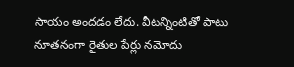సాయం అందడం లేదు. వీటన్నింటితో పాటు నూతనంగా రైతుల పేర్లు నమోదు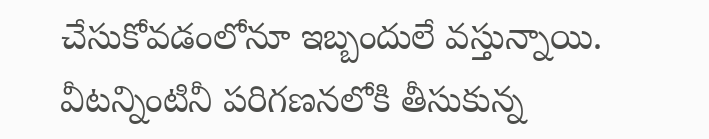చేసుకోవడంలోనూ ఇబ్బందులే వస్తున్నాయి. వీటన్నింటినీ పరిగణనలోకి తీసుకున్న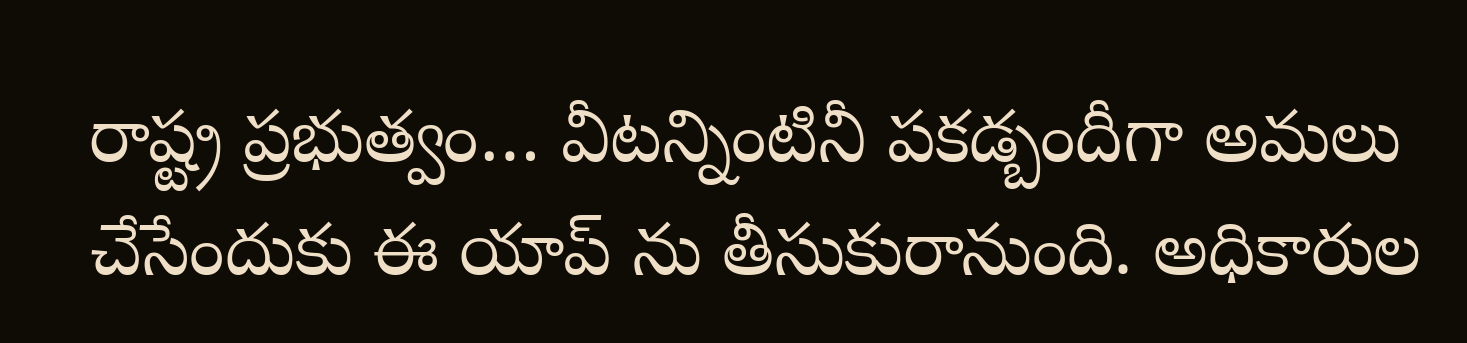రాష్ట్ర ప్రభుత్వం… వీటన్నింటినీ పకడ్బందీగా అమలు చేసేందుకు ఈ యాప్ ను తీసుకురానుంది. అధికారుల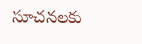సూచనలకు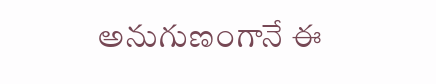అనుగుణంగానే ఈ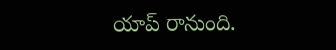యాప్ రానుంది.